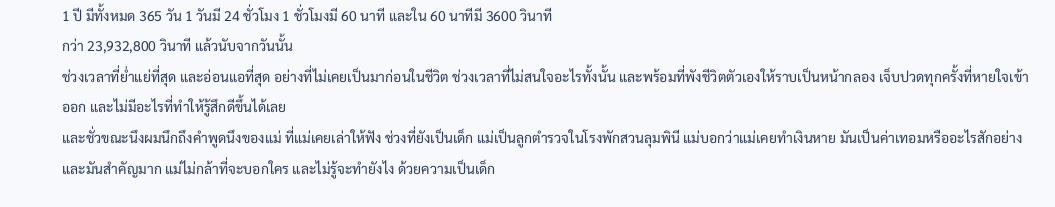1 ปี มีทั้งหมด 365 วัน 1 วันมี 24 ชั่วโมง 1 ชั่วโมงมี 60 นาที และใน 60 นาทีมี 3600 วินาที
กว่า 23,932,800 วินาที แล้วนับจากวันนั้น
ช่วงเวลาที่ย่ำแย่ที่สุด และอ่อนแอที่สุด อย่างที่ไม่เคยเป็นมาก่อนในชีวิต ช่วงเวลาที่ไม่สนใจอะไรทั้งนั้น และพร้อมที่พังชีวิตตัวเองให้ราบเป็นหน้ากลอง เจ็บปวดทุกครั้งที่หายใจเข้าออก และไม่มีอะไรที่ทำให้รู้สึกดีขึ้นได้เลย
และชั่วขณะนึงผมนึกถึงคำพูดนึงของแม่ ที่แม่เคยเล่าให้ฟัง ช่วงที่ยังเป็นเด็ก แม่เป็นลูกตำรวจในโรงพักสวนลุมพินี แม่บอกว่าแม่เคยทำเงินหาย มันเป็นค่าเทอมหรืออะไรสักอย่าง และมันสำคัญมาก แม่ไม่กล้าที่จะบอกใคร และไม่รู้จะทำยังไง ด้วยความเป็นเด็ก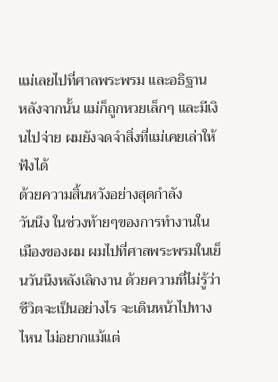แม่เลยไปที่ศาลพระพรม และอธิฐาน
หลังจากนั้น แม่ก็ถูกหวยเล็กๆ และมีเงินไปจ่าย ผมยังจดจำสิ่งที่แม่เคยเล่าให้ฟังได้
ด้วยความสิ้นหวังอย่างสุดกำลัง
วันนึง ในช่วงท้ายๆของการทำงานในเมืองของผม ผมไปที่ศาลพระพรมในเย็นวันนึงหลังเลิกงาน ด้วยความที่ไม่รู้ว่า ชีวิตจะเป็นอย่างไร จะเดินหน้าไปทางไหน ไม่อยากแม้แต่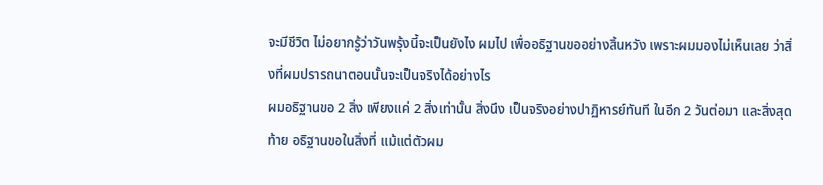จะมีชีวิต ไม่อยากรู้ว่าวันพรุ้งนี้จะเป็นยังไง ผมไป เพื่ออธิฐานขออย่างสิ้นหวัง เพราะผมมองไม่เห็นเลย ว่าสิ่งที่ผมปรารถนาตอนนั้นจะเป็นจริงได้อย่างไร
ผมอธิฐานขอ 2 สิ่ง เพียงแค่ 2 สิ่งเท่านั้น สิ่งนึง เป็นจริงอย่างปาฏิหารย์ทันที ในอีก 2 วันต่อมา และสิ่งสุดท้าย อธิฐานขอในสิ่งที่ แม้แต่ตัวผม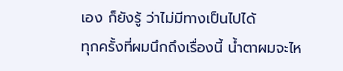เอง ก็ยังรู้ ว่าไม่มีทางเป็นไปได้
ทุกครั้งที่ผมนึกถึงเรื่องนี้ น้ำตาผมจะไห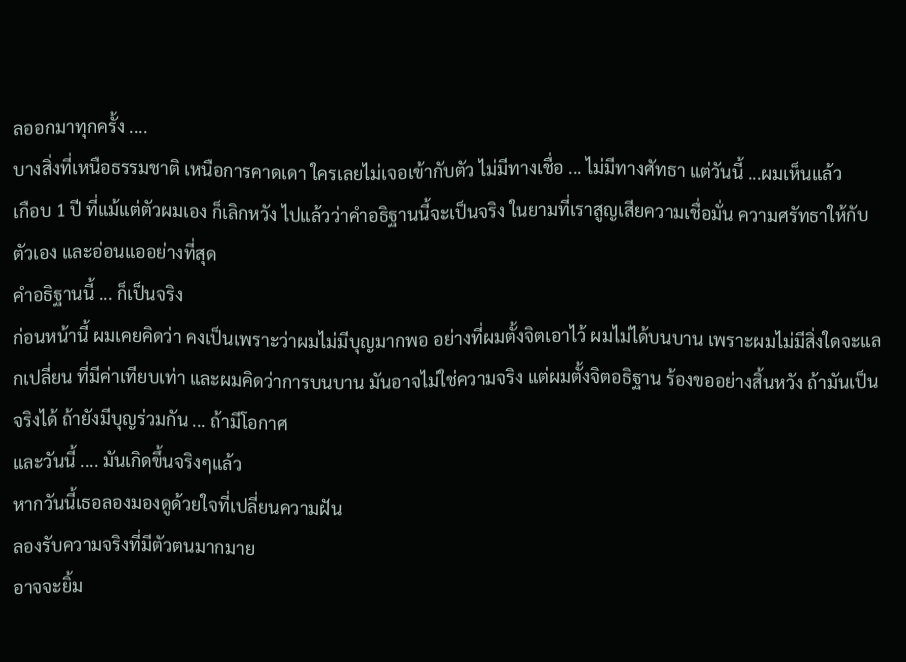ลออกมาทุกครั้ง ....
บางสิ่งที่เหนือธรรมชาติ เหนือการคาดเดา ใครเลยไม่เจอเข้ากับตัว ไม่มีทางเชื่อ ... ไม่มีทางศัทธา แต่วันนี้ ...ผมเห็นแล้ว
เกือบ 1 ปี ที่แม้แต่ตัวผมเอง ก็เลิกหวัง ไปแล้วว่าคำอธิฐานนี้จะเป็นจริง ในยามที่เราสูญเสียความเชื่อมั่น ความศรัทธาให้กับตัวเอง และอ่อนแออย่างที่สุด
คำอธิฐานนี้ ... ก็เป็นจริง
ก่อนหน้านี้ ผมเคยคิดว่า คงเป็นเพราะว่าผมไม่มีบุญมากพอ อย่างที่ผมตั้งจิตเอาไว้ ผมไม่ได้บนบาน เพราะผมไม่มีสิ่งใดจะแลกเปลี่ยน ที่มีค่าเทียบเท่า และผมคิดว่าการบนบาน มันอาจไม่ใช่ความจริง แต่ผมตั้งจิตอธิฐาน ร้องขออย่างสิ้นหวัง ถ้ามันเป็นจริงได้ ถ้ายังมีบุญร่วมกัน ... ถ้ามีโอกาศ
และวันนี้ .... มันเกิดขึ้นจริงๆแล้ว
หากวันนี้เธอลองมองดูด้วยใจที่เปลี่ยนความฝัน
ลองรับความจริงที่มีตัวตนมากมาย
อาจจะยิ้ม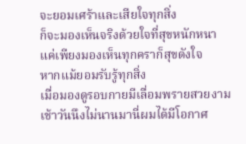จะยอมเศร้าและเสียใจทุกสิ่ง
ก็จะมองเห็นจริงด้วยใจที่สุขหนักหนา
แค่เพียงมองเห็นทุกคราก็สุขดังใจ
หากแม้ยอมรับรู้ทุกสิ่ง
เมื่อมองดูรอบกายมีเลื่อมพรายสวยงาม
เช้าวันนึงไม่นานมานี่ผมได้มีโอกาศ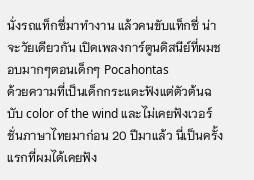นั่งรถแท็กซี่มาทำงาน แล้วคนขับแท็กซี่ น่าจะวัยเดียวกัน เปิดเพลงการ์ตูนดิสนีย์ที่ผมชอบมากๆตอนเด็กๆ Pocahontas
ด้วยความที่เป็นเด็กกระแดะฟังแต่ตัวต้นฉบับ color of the wind และไม่เคยฟังเวอร์ชั่นภาษาไทยมาก่อน 20 ปีมาแล้ว นี่เป็นครั้งแรกที่ผมได้เคยฟัง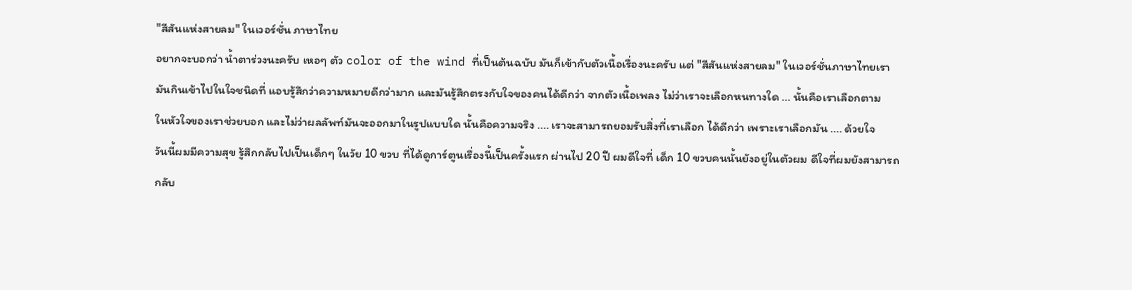"สีสันแห่งสายลม" ในเวอร์ชั่น ภาษาไทย
อยากจะบอกว่า น้ำตาร่วงนะครับ เหอๆ ตัว color of the wind ที่เป็นต้นฉบับ มันก็เข้ากับตัวเนื้อเรื่องนะครับ แต่ "สีสันแห่งสายลม" ในเวอร์ชั่นภาษาไทยเรา
มันกินเข้าไปในใจชนิดที่ แอบรู้สึกว่าความหมายดีกว่ามาก และมันรู้สึกตรงกับใจของคนได้ดีกว่า จากตัวเนื้อเพลง ไม่ว่าเราจะเลือกหนทางใด ... นั้นคือเราเลือกตาม
ในหัวใจของเราช่วยบอก และไม่ว่าผลลัพท์มันจะออกมาในรูปแบบใด นั้นคือความจริง .... เราจะสามารถยอมรับสิ่งที่เราเลือก ได้ดีกว่า เพราะเราเลือกมัน .... ด้วยใจ
วันนี้ผมมีความสุข รู้สึกกลับไปเป็นเด็กๆ ในวัย 10 ขวบ ที่ได้ดูการ์ตูนเรื่องนี้เป็นครั้งแรก ผ่านไป 20 ปี ผมดีใจที่ เด็ก 10 ขวบคนนั้นยังอยู่ในตัวผม ดีใจที่ผมยังสามารถ
กลับ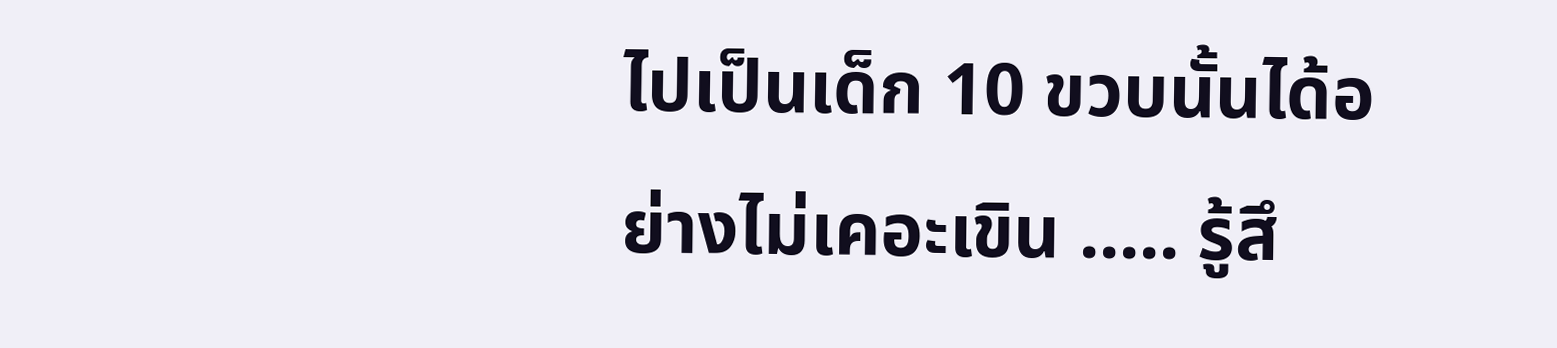ไปเป็นเด็ก 10 ขวบนั้นได้อย่างไม่เคอะเขิน ..... รู้สึ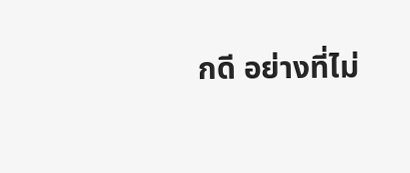กดี อย่างที่ไม่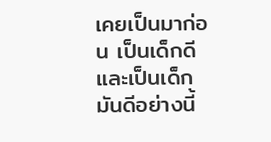เคยเป็นมาก่อน เป็นเด็กดี และเป็นเด็กมันดีอย่างนี้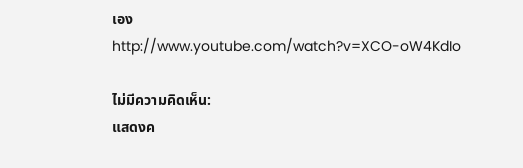เอง
http://www.youtube.com/watch?v=XCO-oW4KdIo

ไม่มีความคิดเห็น:
แสดงค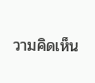วามคิดเห็น